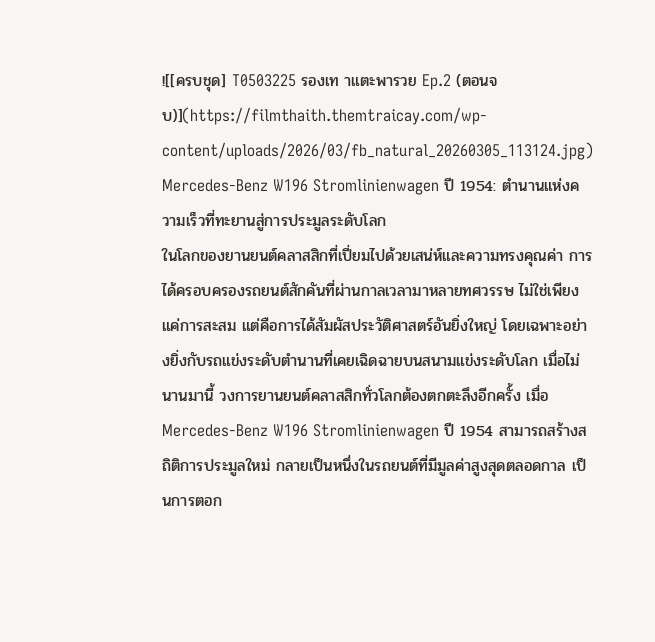![[ครบชุด] T0503225 รองเท าแตะพารวย Ep.2 (ตอนจบ)](https://filmthaith.themtraicay.com/wp-content/uploads/2026/03/fb_natural_20260305_113124.jpg)
Mercedes-Benz W196 Stromlinienwagen ปี 1954: ตำนานแห่งความเร็วที่ทะยานสู่การประมูลระดับโลก
ในโลกของยานยนต์คลาสสิกที่เปี่ยมไปด้วยเสน่ห์และความทรงคุณค่า การได้ครอบครองรถยนต์สักคันที่ผ่านกาลเวลามาหลายทศวรรษ ไม่ใช่เพียงแค่การสะสม แต่คือการได้สัมผัสประวัติศาสตร์อันยิ่งใหญ่ โดยเฉพาะอย่างยิ่งกับรถแข่งระดับตำนานที่เคยเฉิดฉายบนสนามแข่งระดับโลก เมื่อไม่นานมานี้ วงการยานยนต์คลาสสิกทั่วโลกต้องตกตะลึงอีกครั้ง เมื่อ Mercedes-Benz W196 Stromlinienwagen ปี 1954 สามารถสร้างสถิติการประมูลใหม่ กลายเป็นหนึ่งในรถยนต์ที่มีมูลค่าสูงสุดตลอดกาล เป็นการตอก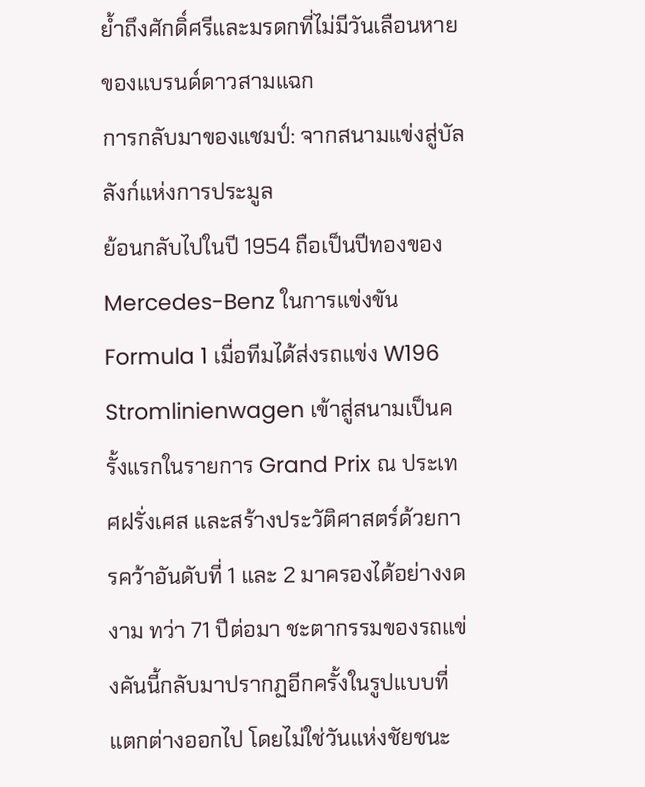ย้ำถึงศักดิ์ศรีและมรดกที่ไม่มีวันเลือนหายของแบรนด์ดาวสามแฉก
การกลับมาของแชมป์: จากสนามแข่งสู่บัลลังก์แห่งการประมูล
ย้อนกลับไปในปี 1954 ถือเป็นปีทองของ Mercedes-Benz ในการแข่งขัน Formula 1 เมื่อทีมได้ส่งรถแข่ง W196 Stromlinienwagen เข้าสู่สนามเป็นครั้งแรกในรายการ Grand Prix ณ ประเทศฝรั่งเศส และสร้างประวัติศาสตร์ด้วยการคว้าอันดับที่ 1 และ 2 มาครองได้อย่างงดงาม ทว่า 71 ปีต่อมา ชะตากรรมของรถแข่งคันนี้กลับมาปรากฏอีกครั้งในรูปแบบที่แตกต่างออกไป โดยไม่ใช่วันแห่งชัยชนะ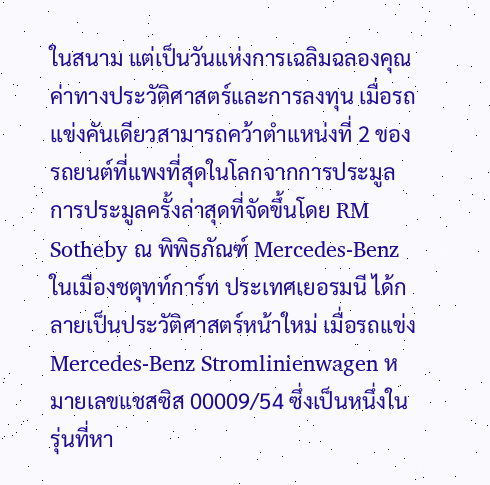ในสนาม แต่เป็นวันแห่งการเฉลิมฉลองคุณค่าทางประวัติศาสตร์และการลงทุน เมื่อรถแข่งคันเดียวสามารถคว้าตำแหน่งที่ 2 ของรถยนต์ที่แพงที่สุดในโลกจากการประมูล
การประมูลครั้งล่าสุดที่จัดขึ้นโดย RM Sotheby ณ พิพิธภัณฑ์ Mercedes-Benz ในเมืองชตุทท์การ์ท ประเทศเยอรมนี ได้กลายเป็นประวัติศาสตร์หน้าใหม่ เมื่อรถแข่ง Mercedes-Benz Stromlinienwagen หมายเลขแชสซิส 00009/54 ซึ่งเป็นหนึ่งในรุ่นที่หา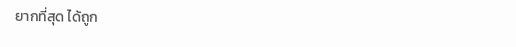ยากที่สุด ได้ถูก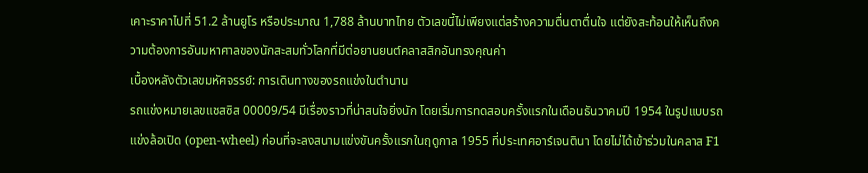เคาะราคาไปที่ 51.2 ล้านยูโร หรือประมาณ 1,788 ล้านบาทไทย ตัวเลขนี้ไม่เพียงแต่สร้างความตื่นตาตื่นใจ แต่ยังสะท้อนให้เห็นถึงความต้องการอันมหาศาลของนักสะสมทั่วโลกที่มีต่อยานยนต์คลาสสิกอันทรงคุณค่า
เบื้องหลังตัวเลขมหัศจรรย์: การเดินทางของรถแข่งในตำนาน
รถแข่งหมายเลขแชสซิส 00009/54 มีเรื่องราวที่น่าสนใจยิ่งนัก โดยเริ่มการทดสอบครั้งแรกในเดือนธันวาคมปี 1954 ในรูปแบบรถแข่งล้อเปิด (open-wheel) ก่อนที่จะลงสนามแข่งขันครั้งแรกในฤดูกาล 1955 ที่ประเทศอาร์เจนตินา โดยไม่ได้เข้าร่วมในคลาส F1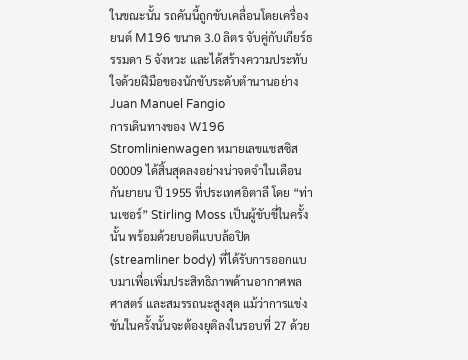ในขณะนั้น รถคันนี้ถูกขับเคลื่อนโดยเครื่องยนต์ M196 ขนาด 3.0 ลิตร จับคู่กับเกียร์ธรรมดา 5 จังหวะ และได้สร้างความประทับใจด้วยฝีมือของนักขับระดับตำนานอย่าง Juan Manuel Fangio
การเดินทางของ W196 Stromlinienwagen หมายเลขแชสซิส 00009 ได้สิ้นสุดลงอย่างน่าจดจำในเดือนกันยายน ปี 1955 ที่ประเทศอิตาลี โดย “ท่านเซอร์” Stirling Moss เป็นผู้ขับขี่ในครั้งนั้น พร้อมด้วยบอดีแบบล้อปิด (streamliner body) ที่ได้รับการออกแบบมาเพื่อเพิ่มประสิทธิภาพด้านอากาศพลศาสตร์ และสมรรถนะสูงสุด แม้ว่าการแข่งขันในครั้งนั้นจะต้องยุติลงในรอบที่ 27 ด้วย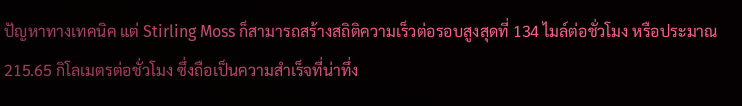ปัญหาทางเทคนิค แต่ Stirling Moss ก็สามารถสร้างสถิติความเร็วต่อรอบสูงสุดที่ 134 ไมล์ต่อชั่วโมง หรือประมาณ 215.65 กิโลเมตรต่อชั่วโมง ซึ่งถือเป็นความสำเร็จที่น่าทึ่ง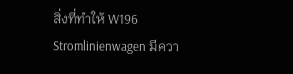สิ่งที่ทำให้ W196 Stromlinienwagen มีควา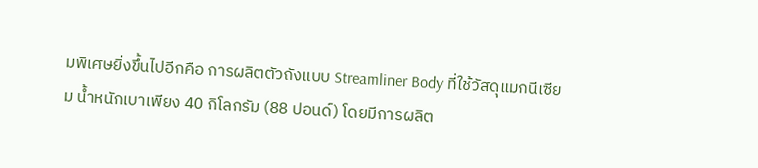มพิเศษยิ่งขึ้นไปอีกคือ การผลิตตัวถังแบบ Streamliner Body ที่ใช้วัสดุแมกนีเซียม น้ำหนักเบาเพียง 40 กิโลกรัม (88 ปอนด์) โดยมีการผลิต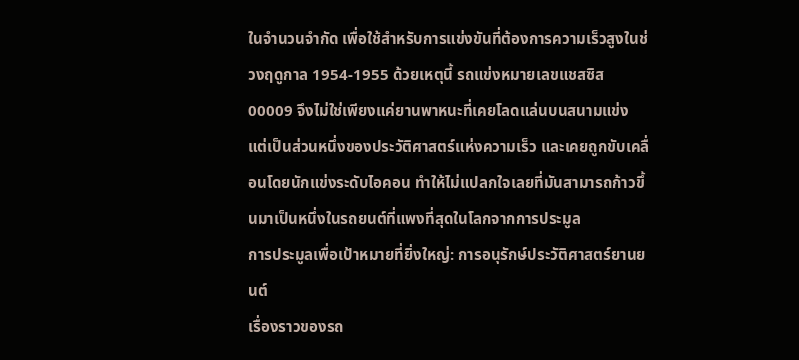ในจำนวนจำกัด เพื่อใช้สำหรับการแข่งขันที่ต้องการความเร็วสูงในช่วงฤดูกาล 1954-1955 ด้วยเหตุนี้ รถแข่งหมายเลขแชสซิส 00009 จึงไม่ใช่เพียงแค่ยานพาหนะที่เคยโลดแล่นบนสนามแข่ง แต่เป็นส่วนหนึ่งของประวัติศาสตร์แห่งความเร็ว และเคยถูกขับเคลื่อนโดยนักแข่งระดับไอคอน ทำให้ไม่แปลกใจเลยที่มันสามารถก้าวขึ้นมาเป็นหนึ่งในรถยนต์ที่แพงที่สุดในโลกจากการประมูล
การประมูลเพื่อเป้าหมายที่ยิ่งใหญ่: การอนุรักษ์ประวัติศาสตร์ยานยนต์
เรื่องราวของรถ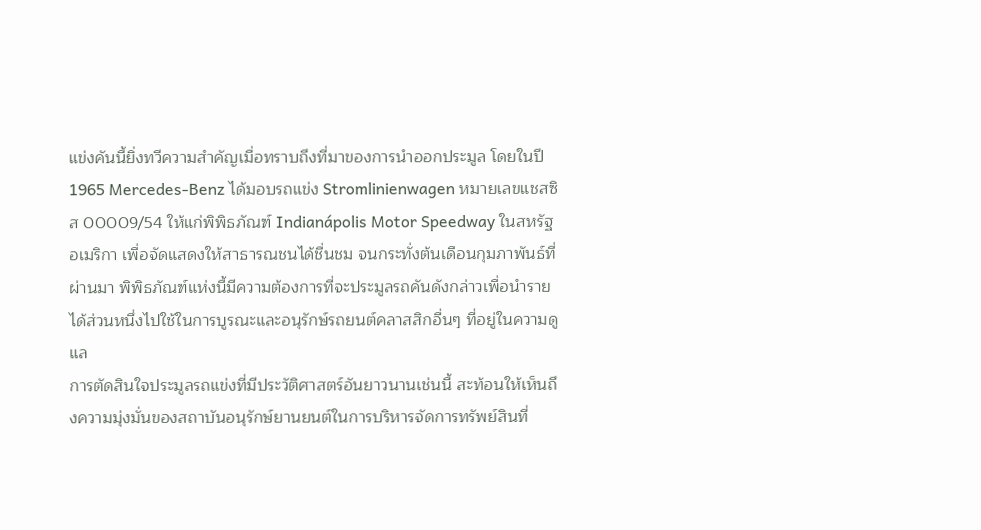แข่งคันนี้ยิ่งทวีความสำคัญเมื่อทราบถึงที่มาของการนำออกประมูล โดยในปี 1965 Mercedes-Benz ได้มอบรถแข่ง Stromlinienwagen หมายเลขแชสซิส 00009/54 ให้แก่พิพิธภัณฑ์ Indianápolis Motor Speedway ในสหรัฐอเมริกา เพื่อจัดแสดงให้สาธารณชนได้ชื่นชม จนกระทั่งต้นเดือนกุมภาพันธ์ที่ผ่านมา พิพิธภัณฑ์แห่งนี้มีความต้องการที่จะประมูลรถคันดังกล่าวเพื่อนำรายได้ส่วนหนึ่งไปใช้ในการบูรณะและอนุรักษ์รถยนต์คลาสสิกอื่นๆ ที่อยู่ในความดูแล
การตัดสินใจประมูลรถแข่งที่มีประวัติศาสตร์อันยาวนานเช่นนี้ สะท้อนให้เห็นถึงความมุ่งมั่นของสถาบันอนุรักษ์ยานยนต์ในการบริหารจัดการทรัพย์สินที่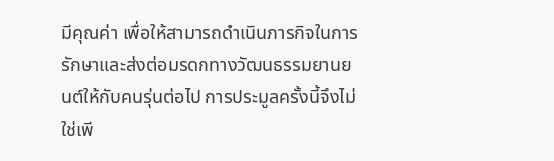มีคุณค่า เพื่อให้สามารถดำเนินภารกิจในการรักษาและส่งต่อมรดกทางวัฒนธรรมยานยนต์ให้กับคนรุ่นต่อไป การประมูลครั้งนี้จึงไม่ใช่เพี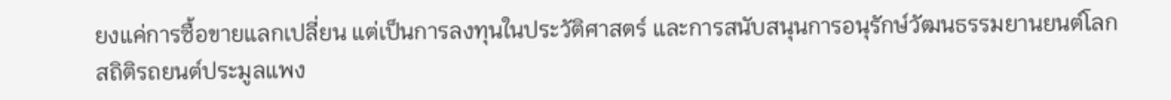ยงแค่การซื้อขายแลกเปลี่ยน แต่เป็นการลงทุนในประวัติศาสตร์ และการสนับสนุนการอนุรักษ์วัฒนธรรมยานยนต์โลก
สถิติรถยนต์ประมูลแพง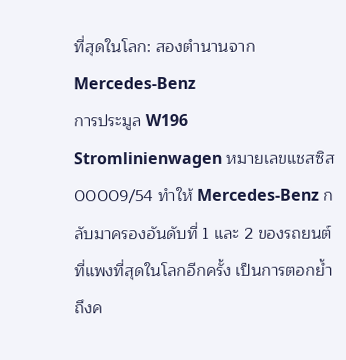ที่สุดในโลก: สองตำนานจาก Mercedes-Benz
การประมูล W196 Stromlinienwagen หมายเลขแชสซิส 00009/54 ทำให้ Mercedes-Benz กลับมาครองอันดับที่ 1 และ 2 ของรถยนต์ที่แพงที่สุดในโลกอีกครั้ง เป็นการตอกย้ำถึงค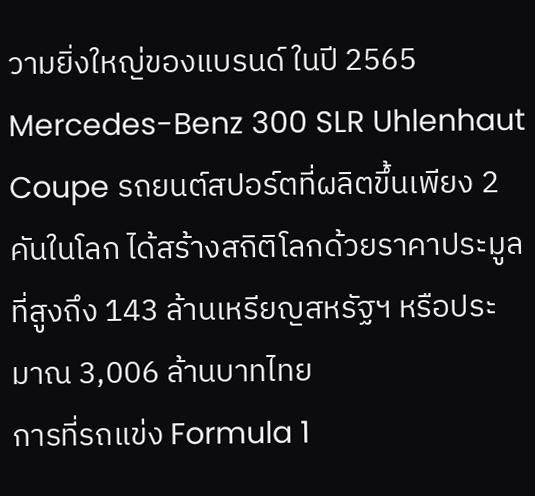วามยิ่งใหญ่ของแบรนด์ ในปี 2565 Mercedes-Benz 300 SLR Uhlenhaut Coupe รถยนต์สปอร์ตที่ผลิตขึ้นเพียง 2 คันในโลก ได้สร้างสถิติโลกด้วยราคาประมูลที่สูงถึง 143 ล้านเหรียญสหรัฐฯ หรือประมาณ 3,006 ล้านบาทไทย
การที่รถแข่ง Formula 1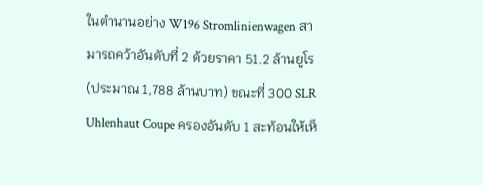ในตำนานอย่าง W196 Stromlinienwagen สามารถคว้าอันดับที่ 2 ด้วยราคา 51.2 ล้านยูโร (ประมาณ 1,788 ล้านบาท) ขณะที่ 300 SLR Uhlenhaut Coupe ครองอันดับ 1 สะท้อนให้เห็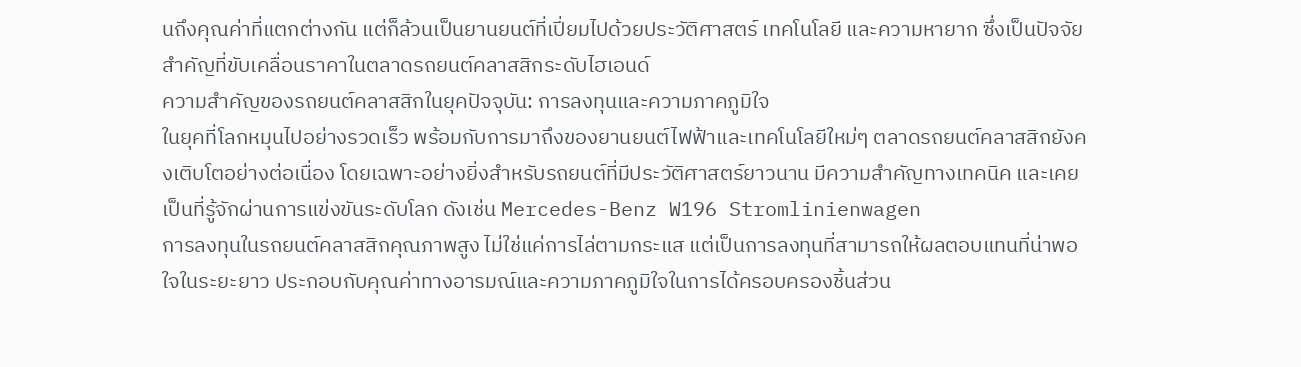นถึงคุณค่าที่แตกต่างกัน แต่ก็ล้วนเป็นยานยนต์ที่เปี่ยมไปด้วยประวัติศาสตร์ เทคโนโลยี และความหายาก ซึ่งเป็นปัจจัยสำคัญที่ขับเคลื่อนราคาในตลาดรถยนต์คลาสสิกระดับไฮเอนด์
ความสำคัญของรถยนต์คลาสสิกในยุคปัจจุบัน: การลงทุนและความภาคภูมิใจ
ในยุคที่โลกหมุนไปอย่างรวดเร็ว พร้อมกับการมาถึงของยานยนต์ไฟฟ้าและเทคโนโลยีใหม่ๆ ตลาดรถยนต์คลาสสิกยังคงเติบโตอย่างต่อเนื่อง โดยเฉพาะอย่างยิ่งสำหรับรถยนต์ที่มีประวัติศาสตร์ยาวนาน มีความสำคัญทางเทคนิค และเคยเป็นที่รู้จักผ่านการแข่งขันระดับโลก ดังเช่น Mercedes-Benz W196 Stromlinienwagen
การลงทุนในรถยนต์คลาสสิกคุณภาพสูง ไม่ใช่แค่การไล่ตามกระแส แต่เป็นการลงทุนที่สามารถให้ผลตอบแทนที่น่าพอใจในระยะยาว ประกอบกับคุณค่าทางอารมณ์และความภาคภูมิใจในการได้ครอบครองชิ้นส่วน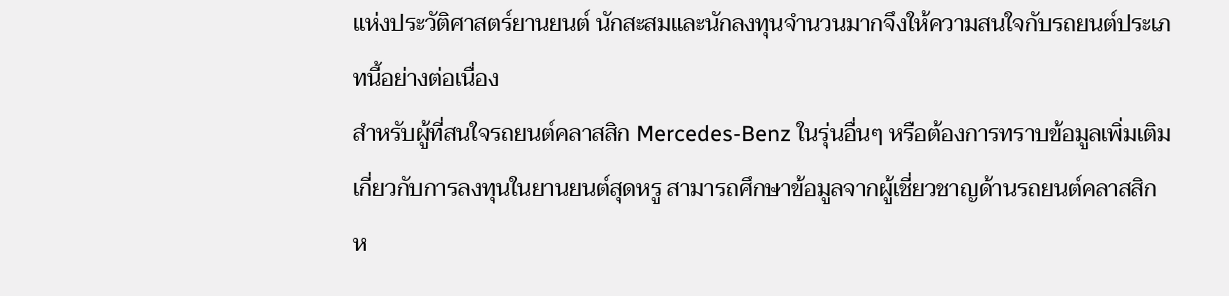แห่งประวัติศาสตร์ยานยนต์ นักสะสมและนักลงทุนจำนวนมากจึงให้ความสนใจกับรถยนต์ประเภทนี้อย่างต่อเนื่อง
สำหรับผู้ที่สนใจรถยนต์คลาสสิก Mercedes-Benz ในรุ่นอื่นๆ หรือต้องการทราบข้อมูลเพิ่มเติมเกี่ยวกับการลงทุนในยานยนต์สุดหรู สามารถศึกษาข้อมูลจากผู้เชี่ยวชาญด้านรถยนต์คลาสสิก ห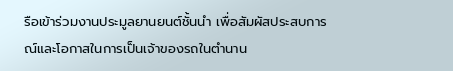รือเข้าร่วมงานประมูลยานยนต์ชั้นนำ เพื่อสัมผัสประสบการณ์และโอกาสในการเป็นเจ้าของรถในตำนาน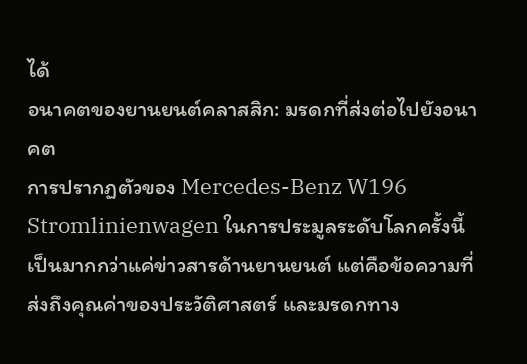ได้
อนาคตของยานยนต์คลาสสิก: มรดกที่ส่งต่อไปยังอนาคต
การปรากฏตัวของ Mercedes-Benz W196 Stromlinienwagen ในการประมูลระดับโลกครั้งนี้ เป็นมากกว่าแค่ข่าวสารด้านยานยนต์ แต่คือข้อความที่ส่งถึงคุณค่าของประวัติศาสตร์ และมรดกทาง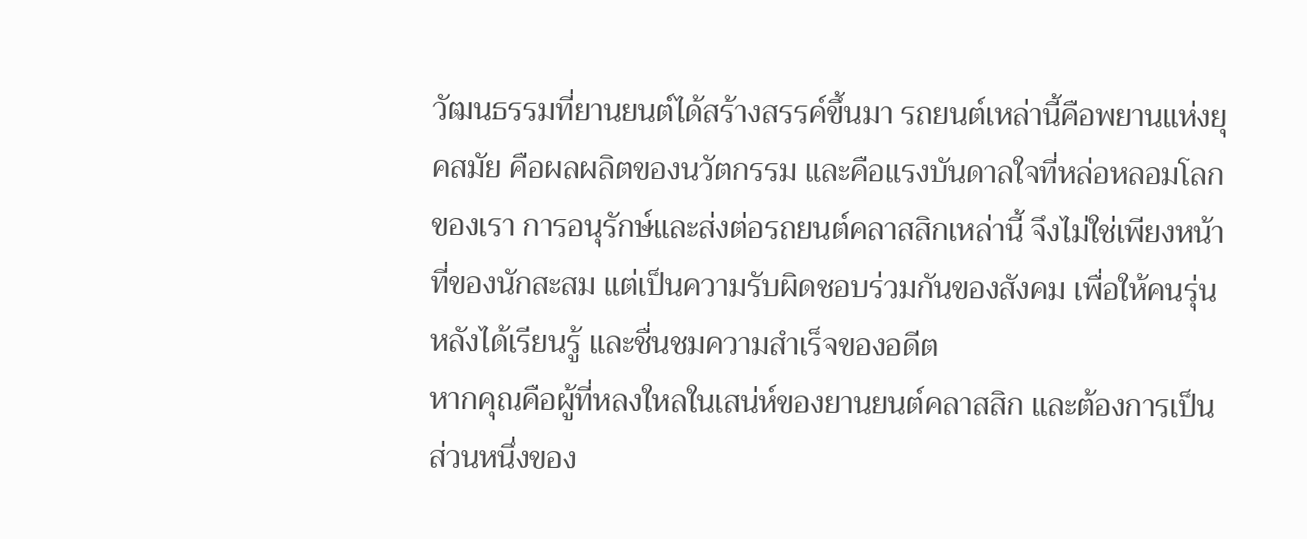วัฒนธรรมที่ยานยนต์ได้สร้างสรรค์ขึ้นมา รถยนต์เหล่านี้คือพยานแห่งยุคสมัย คือผลผลิตของนวัตกรรม และคือแรงบันดาลใจที่หล่อหลอมโลกของเรา การอนุรักษ์และส่งต่อรถยนต์คลาสสิกเหล่านี้ จึงไม่ใช่เพียงหน้าที่ของนักสะสม แต่เป็นความรับผิดชอบร่วมกันของสังคม เพื่อให้คนรุ่นหลังได้เรียนรู้ และชื่นชมความสำเร็จของอดีต
หากคุณคือผู้ที่หลงใหลในเสน่ห์ของยานยนต์คลาสสิก และต้องการเป็นส่วนหนึ่งของ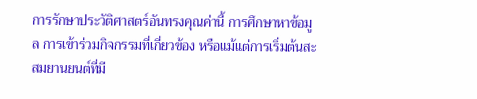การรักษาประวัติศาสตร์อันทรงคุณค่านี้ การศึกษาหาข้อมูล การเข้าร่วมกิจกรรมที่เกี่ยวข้อง หรือแม้แต่การเริ่มต้นสะสมยานยนต์ที่มี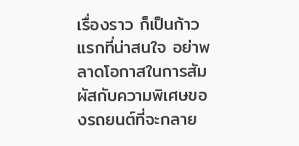เรื่องราว ก็เป็นก้าวแรกที่น่าสนใจ อย่าพลาดโอกาสในการสัมผัสกับความพิเศษของรถยนต์ที่จะกลาย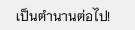เป็นตำนานต่อไป!